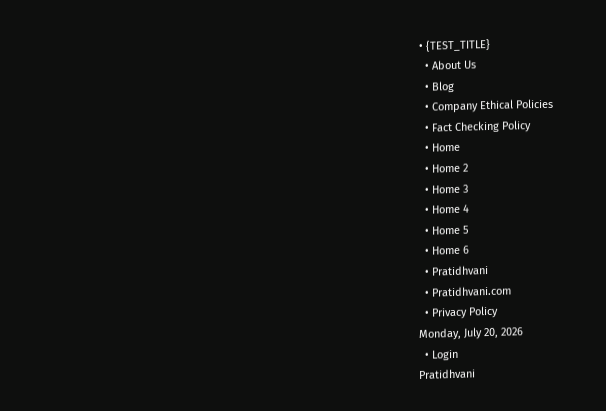• {TEST_TITLE}
  • About Us
  • Blog
  • Company Ethical Policies
  • Fact Checking Policy
  • Home
  • Home 2
  • Home 3
  • Home 4
  • Home 5
  • Home 6
  • Pratidhvani
  • Pratidhvani.com
  • Privacy Policy
Monday, July 20, 2026
  • Login
Pratidhvani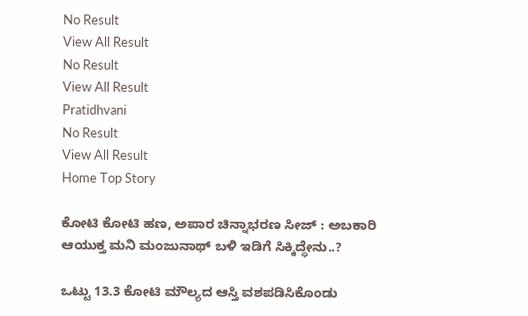No Result
View All Result
No Result
View All Result
Pratidhvani
No Result
View All Result
Home Top Story

ಕೋಟಿ ಕೋಟಿ ಹಣ, ಅಪಾರ ಚಿನ್ನಾಭರಣ ಸೀಜ್ : ಅಬಕಾರಿ ಆಯುಕ್ತ ಮನಿ ಮಂಜುನಾಥ್‌ ಬಳಿ ಇಡಿಗೆ ಸಿಕ್ಕಿದ್ಧೇನು..?

ಒಟ್ಟು 13.3 ಕೋಟಿ ಮೌಲ್ಯದ ಆಸ್ತಿ ವಶಪಡಿಸಿಕೊಂಡು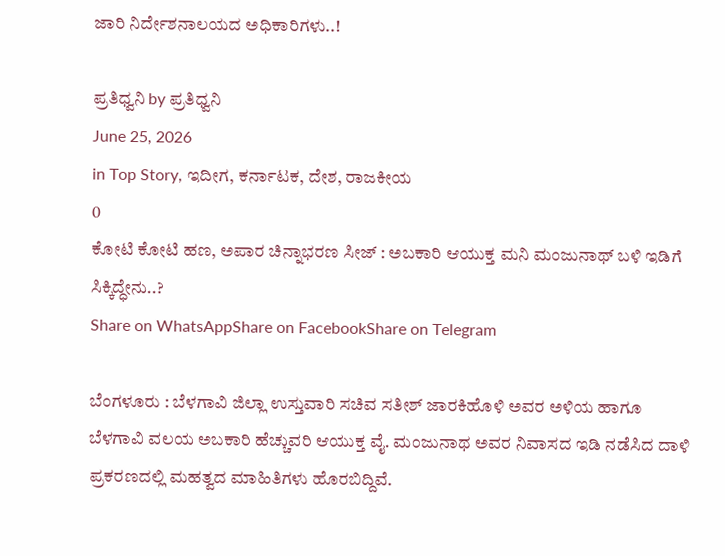ಜಾರಿ ನಿರ್ದೇಶನಾಲಯದ ಅಧಿಕಾರಿಗಳು..!

ಪ್ರತಿಧ್ವನಿ by ಪ್ರತಿಧ್ವನಿ
June 25, 2026
in Top Story, ಇದೀಗ, ಕರ್ನಾಟಕ, ದೇಶ, ರಾಜಕೀಯ
0
ಕೋಟಿ ಕೋಟಿ ಹಣ, ಅಪಾರ ಚಿನ್ನಾಭರಣ ಸೀಜ್ : ಅಬಕಾರಿ ಆಯುಕ್ತ ಮನಿ ಮಂಜುನಾಥ್‌ ಬಳಿ ಇಡಿಗೆ ಸಿಕ್ಕಿದ್ಧೇನು..?
Share on WhatsAppShare on FacebookShare on Telegram

ಬೆಂಗಳೂರು : ಬೆಳಗಾವಿ ಜಿಲ್ಲಾ ಉಸ್ತುವಾರಿ ಸಚಿವ ಸತೀಶ್ ಜಾರಕಿಹೊಳಿ ಅವರ ಅಳಿಯ ಹಾಗೂ ಬೆಳಗಾವಿ ವಲಯ ಅಬಕಾರಿ ಹೆಚ್ಚುವರಿ ಆಯುಕ್ತ ವೈ. ಮಂಜುನಾಥ ಅವರ ನಿವಾಸದ ಇಡಿ ನಡೆಸಿದ ದಾಳಿ ಪ್ರಕರಣದಲ್ಲಿ ಮಹತ್ವದ ಮಾಹಿತಿಗಳು ಹೊರಬಿದ್ದಿವೆ.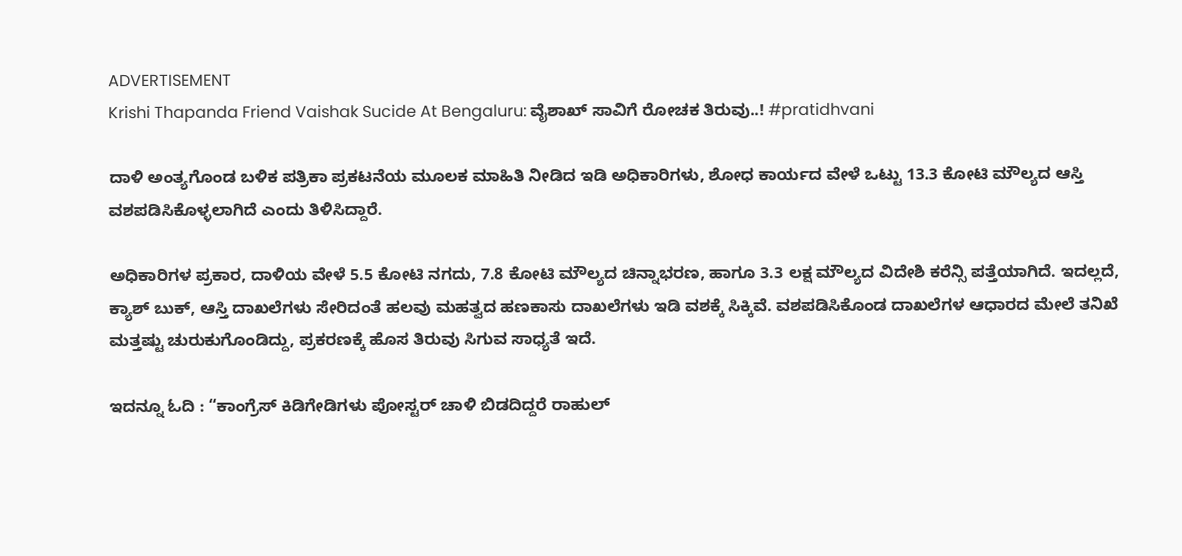ADVERTISEMENT
Krishi Thapanda Friend Vaishak Sucide At Bengaluru: ವೈಶಾಖ್ ಸಾವಿಗೆ ರೋಚಕ ತಿರುವು..! #pratidhvani

ದಾಳಿ ಅಂತ್ಯಗೊಂಡ ಬಳಿಕ ಪತ್ರಿಕಾ ಪ್ರಕಟನೆಯ ಮೂಲಕ ಮಾಹಿತಿ ನೀಡಿದ ಇಡಿ ಅಧಿಕಾರಿಗಳು, ಶೋಧ ಕಾರ್ಯದ ವೇಳೆ ಒಟ್ಟು 13.3 ಕೋಟಿ ಮೌಲ್ಯದ ಆಸ್ತಿ ವಶಪಡಿಸಿಕೊಳ್ಳಲಾಗಿದೆ ಎಂದು ತಿಳಿಸಿದ್ದಾರೆ.

ಅಧಿಕಾರಿಗಳ ಪ್ರಕಾರ, ದಾಳಿಯ ವೇಳೆ 5.5 ಕೋಟಿ ನಗದು, 7.8 ಕೋಟಿ ಮೌಲ್ಯದ ಚಿನ್ನಾಭರಣ, ಹಾಗೂ 3.3 ಲಕ್ಷ ಮೌಲ್ಯದ ವಿದೇಶಿ ಕರೆನ್ಸಿ ಪತ್ತೆಯಾಗಿದೆ. ಇದಲ್ಲದೆ, ಕ್ಯಾಶ್ ಬುಕ್, ಆಸ್ತಿ ದಾಖಲೆಗಳು ಸೇರಿದಂತೆ ಹಲವು ಮಹತ್ವದ ಹಣಕಾಸು ದಾಖಲೆಗಳು ಇಡಿ ವಶಕ್ಕೆ ಸಿಕ್ಕಿವೆ. ವಶಪಡಿಸಿಕೊಂಡ ದಾಖಲೆಗಳ ಆಧಾರದ ಮೇಲೆ ತನಿಖೆ ಮತ್ತಷ್ಟು ಚುರುಕುಗೊಂಡಿದ್ದು, ಪ್ರಕರಣಕ್ಕೆ ಹೊಸ ತಿರುವು ಸಿಗುವ ಸಾಧ್ಯತೆ ಇದೆ.

ಇದನ್ನೂ ಓದಿ : “ಕಾಂಗ್ರೆಸ್ ಕಿಡಿಗೇಡಿಗಳು ಪೋಸ್ಟರ್ ಚಾಳಿ ಬಿಡದಿದ್ದರೆ ರಾಹುಲ್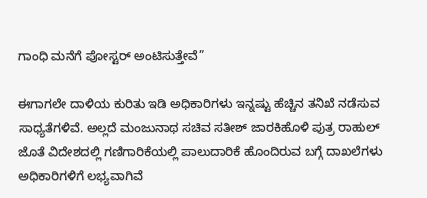ಗಾಂಧಿ ಮನೆಗೆ ಪೋಸ್ಟರ್ ಅಂಟಿಸುತ್ತೇವೆ”

ಈಗಾಗಲೇ ದಾಳಿಯ ಕುರಿತು ಇಡಿ ಅಧಿಕಾರಿಗಳು ಇನ್ನಷ್ಟು ಹೆಚ್ಚಿನ ತನಿಖೆ ನಡೆಸುವ ಸಾಧ್ಯತೆಗಳಿವೆ. ಅಲ್ಲದೆ ಮಂಜುನಾಥ ಸಚಿವ ಸತೀಶ್‌ ಜಾರಕಿಹೊಳಿ ಪುತ್ರ ರಾಹುಲ್‌ ಜೊತೆ ವಿದೇಶದಲ್ಲಿ ಗಣಿಗಾರಿಕೆಯಲ್ಲಿ ಪಾಲುದಾರಿಕೆ ಹೊಂದಿರುವ ಬಗ್ಗೆ ದಾಖಲೆಗಳು ಅಧಿಕಾರಿಗಳಿಗೆ ಲಭ್ಯವಾಗಿವೆ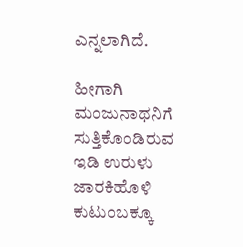ಎನ್ನಲಾಗಿದೆ.

ಹೀಗಾಗಿ ಮಂಜುನಾಥನಿಗೆ ಸುತ್ತಿಕೊಂಡಿರುವ ಇಡಿ ಉರುಳು ಜಾರಕಿಹೊಳಿ ಕುಟುಂಬಕ್ಕೂ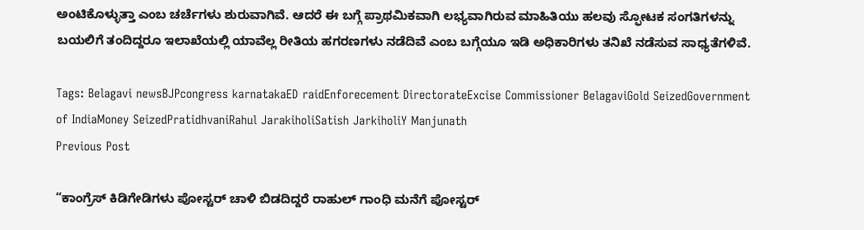ಅಂಟಿಕೊಳ್ಳುತ್ತಾ ಎಂಬ ಚರ್ಚೆಗಳು ಶುರುವಾಗಿವೆ. ಆದರೆ ಈ ಬಗ್ಗೆ ಪ್ರಾಥಮಿಕವಾಗಿ ಲಭ್ಯವಾಗಿರುವ ಮಾಹಿತಿಯು ಹಲವು ಸ್ಫೋಟಕ ಸಂಗತಿಗಳನ್ನು ಬಯಲಿಗೆ ತಂದಿದ್ದರೂ ಇಲಾಖೆಯಲ್ಲಿ ಯಾವೆಲ್ಲ ರೀತಿಯ ಹಗರಣಗಳು ನಡೆದಿವೆ ಎಂಬ ಬಗ್ಗೆಯೂ ಇಡಿ ಅಧಿಕಾರಿಗಳು ತನಿಖೆ ನಡೆಸುವ ಸಾಧ್ಯತೆಗಳಿವೆ.

Tags: Belagavi newsBJPcongress karnatakaED raidEnforecement DirectorateExcise Commissioner BelagaviGold SeizedGovernment of IndiaMoney SeizedPratidhvaniRahul JarakiholiSatish JarkiholiY Manjunath
Previous Post

“ಕಾಂಗ್ರೆಸ್ ಕಿಡಿಗೇಡಿಗಳು ಪೋಸ್ಟರ್ ಚಾಳಿ ಬಿಡದಿದ್ದರೆ ರಾಹುಲ್ ಗಾಂಧಿ ಮನೆಗೆ ಪೋಸ್ಟರ್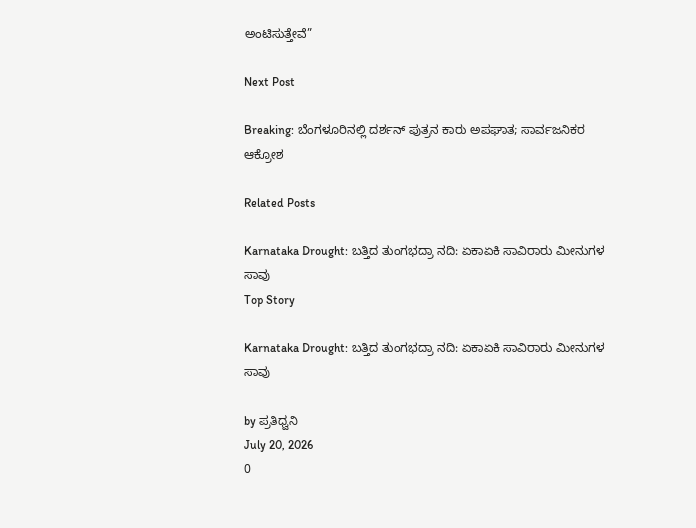ಅಂಟಿಸುತ್ತೇವೆ”

Next Post

Breaking: ಬೆಂಗಳೂರಿನಲ್ಲಿ ದರ್ಶನ್ ಪುತ್ರನ ಕಾರು ಅಪಘಾತ; ಸಾರ್ವಜನಿಕರ ಆಕ್ರೋಶ

Related Posts

Karnataka Drought: ಬತ್ತಿದ ತುಂಗಭದ್ರಾ ನದಿ: ಏಕಾಏಕಿ ಸಾವಿರಾರು ಮೀನುಗಳ ಸಾವು
Top Story

Karnataka Drought: ಬತ್ತಿದ ತುಂಗಭದ್ರಾ ನದಿ: ಏಕಾಏಕಿ ಸಾವಿರಾರು ಮೀನುಗಳ ಸಾವು

by ಪ್ರತಿಧ್ವನಿ
July 20, 2026
0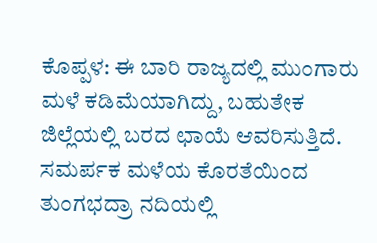ಕೊಪ್ಪಳ: ಈ ಬಾರಿ ರಾಜ್ಯದಲ್ಲಿ ಮುಂಗಾರು ಮಳೆ ಕಡಿಮೆಯಾಗಿದ್ದು, ಬಹುತೇಕ ಜಿಲ್ಲೆಯಲ್ಲಿ ಬರದ ಛಾಯೆ ಆವರಿಸುತ್ತಿದೆ. ಸಮರ್ಪಕ ಮಳೆಯ ಕೊರತೆಯಿಂದ ತುಂಗಭದ್ರಾ ನದಿಯಲ್ಲಿ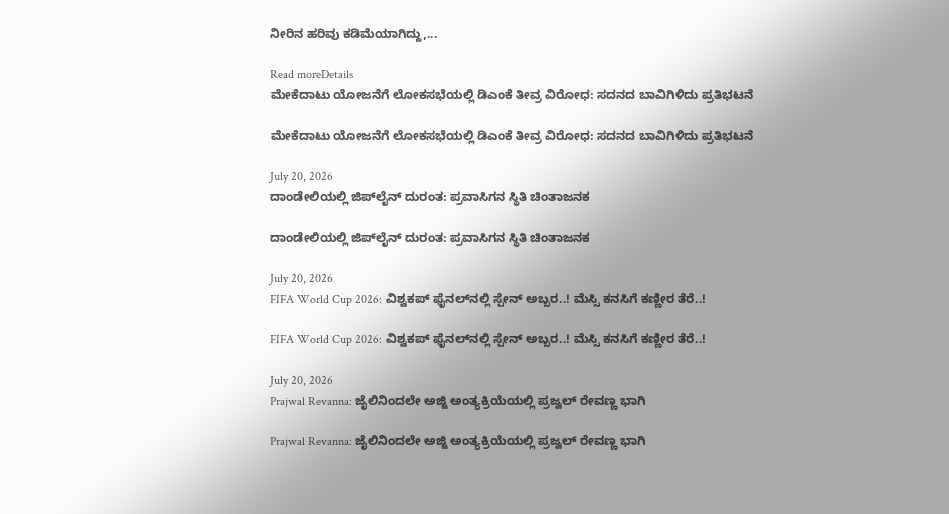ನೀರಿನ ಹರಿವು ಕಡಿಮೆಯಾಗಿದ್ದು,...

Read moreDetails
ಮೇಕೆದಾಟು ಯೋಜನೆಗೆ ಲೋಕಸಭೆಯಲ್ಲಿ ಡಿಎಂಕೆ ತೀವ್ರ ವಿರೋಧ: ಸದನದ ಬಾವಿಗಿಳಿದು ಪ್ರತಿಭಟನೆ

ಮೇಕೆದಾಟು ಯೋಜನೆಗೆ ಲೋಕಸಭೆಯಲ್ಲಿ ಡಿಎಂಕೆ ತೀವ್ರ ವಿರೋಧ: ಸದನದ ಬಾವಿಗಿಳಿದು ಪ್ರತಿಭಟನೆ

July 20, 2026
ದಾಂಡೇಲಿಯಲ್ಲಿ ಜಿಪ್‌ಲೈನ್‌ ದುರಂತ: ಪ್ರವಾಸಿಗನ ಸ್ಥಿತಿ ಚಿಂತಾಜನಕ

ದಾಂಡೇಲಿಯಲ್ಲಿ ಜಿಪ್‌ಲೈನ್‌ ದುರಂತ: ಪ್ರವಾಸಿಗನ ಸ್ಥಿತಿ ಚಿಂತಾಜನಕ

July 20, 2026
FIFA World Cup 2026: ವಿಶ್ವಕಪ್ ಫೈನಲ್‌ನಲ್ಲಿ ಸ್ಪೇನ್ ಅಬ್ಬರ..! ಮೆಸ್ಸಿ ಕನಸಿಗೆ ಕಣ್ಣೀರ ತೆರೆ..!

FIFA World Cup 2026: ವಿಶ್ವಕಪ್ ಫೈನಲ್‌ನಲ್ಲಿ ಸ್ಪೇನ್ ಅಬ್ಬರ..! ಮೆಸ್ಸಿ ಕನಸಿಗೆ ಕಣ್ಣೀರ ತೆರೆ..!

July 20, 2026
Prajwal Revanna: ಜೈಲಿನಿಂದಲೇ ಅಜ್ಜಿ ಅಂತ್ಯಕ್ರಿಯೆಯಲ್ಲಿ ಪ್ರಜ್ವಲ್ ರೇವಣ್ಣ ಭಾಗಿ

Prajwal Revanna: ಜೈಲಿನಿಂದಲೇ ಅಜ್ಜಿ ಅಂತ್ಯಕ್ರಿಯೆಯಲ್ಲಿ ಪ್ರಜ್ವಲ್ ರೇವಣ್ಣ ಭಾಗಿ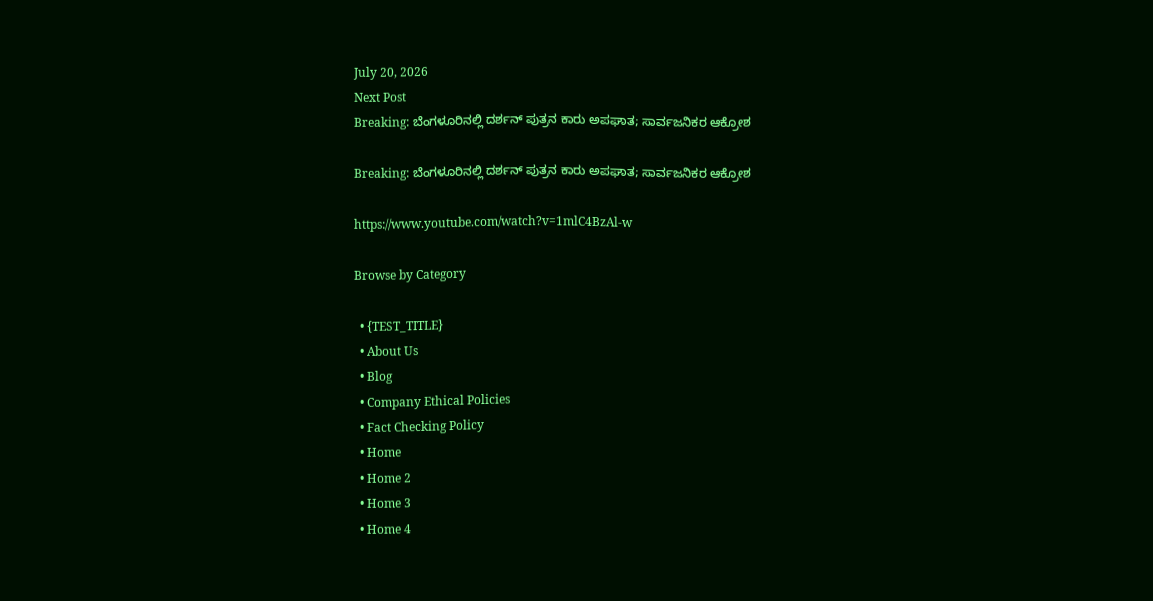July 20, 2026
Next Post
Breaking: ಬೆಂಗಳೂರಿನಲ್ಲಿ ದರ್ಶನ್ ಪುತ್ರನ ಕಾರು ಅಪಘಾತ; ಸಾರ್ವಜನಿಕರ ಆಕ್ರೋಶ

Breaking: ಬೆಂಗಳೂರಿನಲ್ಲಿ ದರ್ಶನ್ ಪುತ್ರನ ಕಾರು ಅಪಘಾತ; ಸಾರ್ವಜನಿಕರ ಆಕ್ರೋಶ

https://www.youtube.com/watch?v=1mlC4BzAl-w

Browse by Category

  • {TEST_TITLE}
  • About Us
  • Blog
  • Company Ethical Policies
  • Fact Checking Policy
  • Home
  • Home 2
  • Home 3
  • Home 4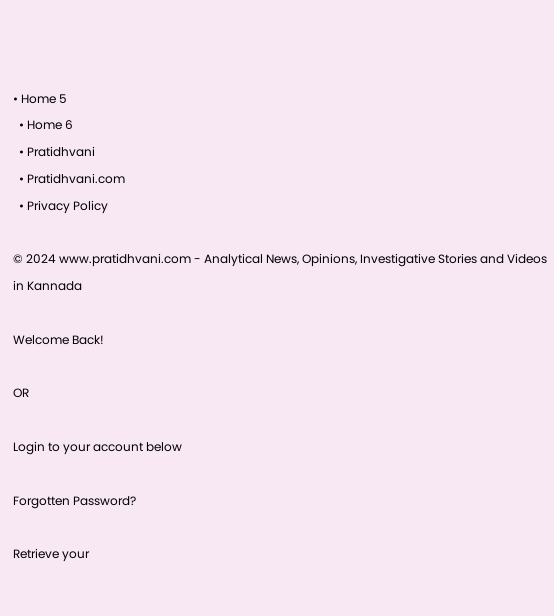• Home 5
  • Home 6
  • Pratidhvani
  • Pratidhvani.com
  • Privacy Policy

© 2024 www.pratidhvani.com - Analytical News, Opinions, Investigative Stories and Videos in Kannada

Welcome Back!

OR

Login to your account below

Forgotten Password?

Retrieve your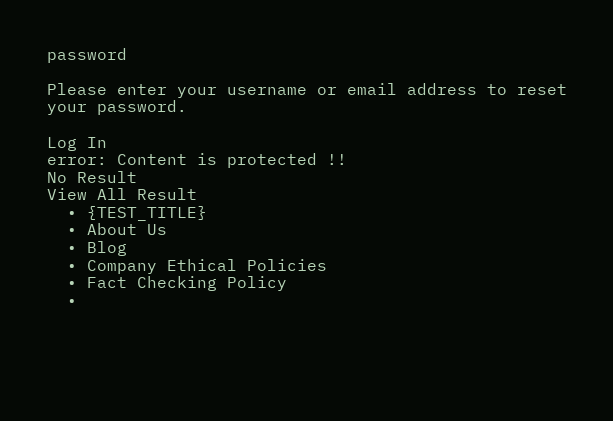password

Please enter your username or email address to reset your password.

Log In
error: Content is protected !!
No Result
View All Result
  • {TEST_TITLE}
  • About Us
  • Blog
  • Company Ethical Policies
  • Fact Checking Policy
  •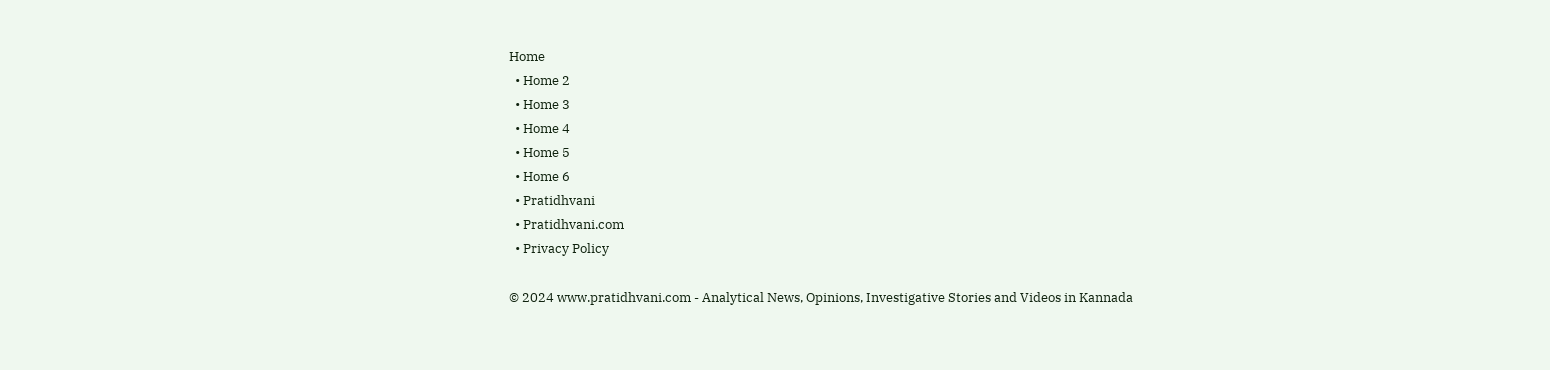Home
  • Home 2
  • Home 3
  • Home 4
  • Home 5
  • Home 6
  • Pratidhvani
  • Pratidhvani.com
  • Privacy Policy

© 2024 www.pratidhvani.com - Analytical News, Opinions, Investigative Stories and Videos in Kannada